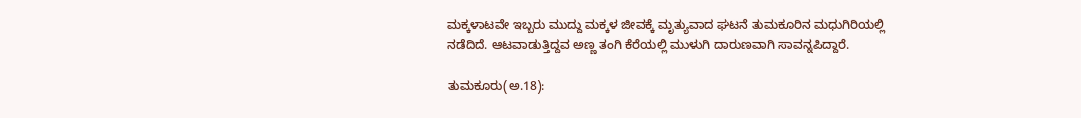ಮಕ್ಕಳಾಟವೇ ಇಬ್ಬರು ಮುದ್ದು ಮಕ್ಕಳ ಜೀವಕ್ಕೆ ಮೃತ್ಯುವಾದ ಘಟನೆ ತುಮಕೂರಿನ ಮಧುಗಿರಿಯಲ್ಲಿ ನಡೆದಿದೆ. ಆಟವಾಡುತ್ತಿದ್ದವ ಅಣ್ಣ ತಂಗಿ ಕೆರೆಯಲ್ಲಿ ಮುಳುಗಿ ದಾರುಣವಾಗಿ ಸಾವನ್ನಪಿದ್ದಾರೆ.

ತುಮಕೂರು(ಅ.18):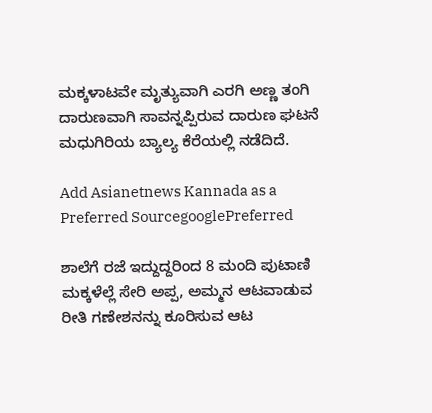ಮಕ್ಕಳಾಟವೇ ಮೃತ್ಯುವಾಗಿ ಎರಗಿ ಅಣ್ಣ ತಂಗಿ ದಾರುಣವಾಗಿ ಸಾವನ್ನಪ್ಪಿರುವ ದಾರುಣ ಘಟನೆ ಮಧುಗಿರಿಯ ಬ್ಯಾಲ್ಯ ಕೆರೆಯಲ್ಲಿ ನಡೆದಿದೆ.

Add Asianetnews Kannada as a Preferred SourcegooglePreferred

ಶಾಲೆಗೆ ರಜೆ ಇದ್ದುದ್ದರಿಂದ 8 ಮಂದಿ ಪುಟಾಣಿ ಮಕ್ಕಳೆಲ್ಲೆ ಸೇರಿ ಅಪ್ಪ, ಅಮ್ಮನ ಆಟವಾಡುವ ರೀತಿ ಗಣೇಶನನ್ನು ಕೂರಿಸುವ ಆಟ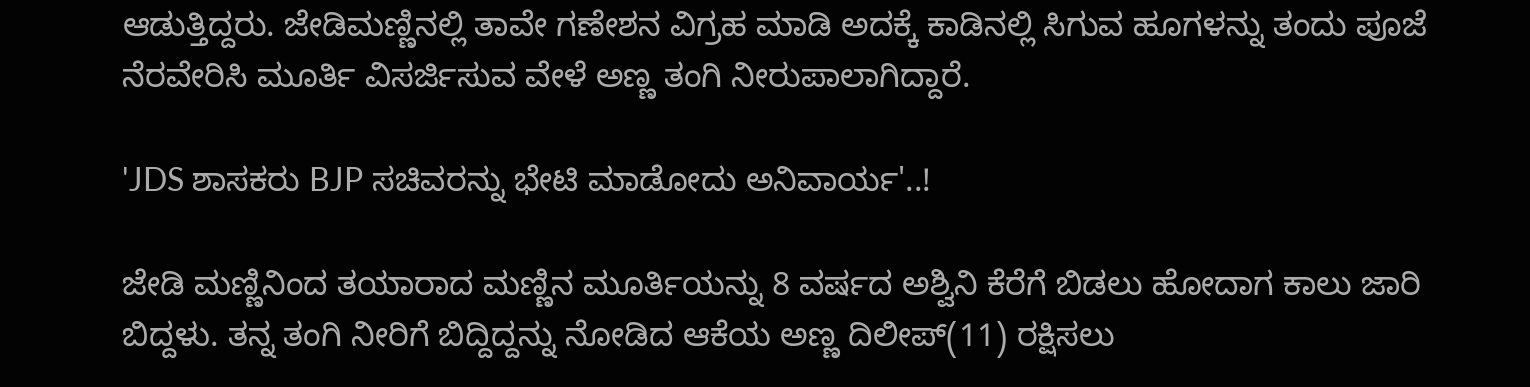ಆಡುತ್ತಿದ್ದರು. ಜೇಡಿಮಣ್ಣಿನಲ್ಲಿ ತಾವೇ ಗಣೇಶನ ವಿಗ್ರಹ ಮಾಡಿ ಅದಕ್ಕೆ ಕಾಡಿನಲ್ಲಿ ಸಿಗುವ ಹೂಗಳನ್ನು ತಂದು ಪೂಜೆ ನೆರವೇರಿಸಿ ಮೂರ್ತಿ ವಿಸರ್ಜಿಸುವ ವೇಳೆ ಅಣ್ಣ ತಂಗಿ ನೀರುಪಾಲಾಗಿದ್ದಾರೆ.

'JDS ಶಾಸಕರು BJP ಸಚಿವರನ್ನು ಭೇಟಿ ಮಾಡೋದು ಅನಿವಾರ್ಯ'..!

ಜೇಡಿ ಮಣ್ಣಿನಿಂದ ತಯಾರಾದ ಮಣ್ಣಿನ ಮೂರ್ತಿಯನ್ನು 8 ವರ್ಷದ ಅಶ್ವಿನಿ ಕೆರೆಗೆ ಬಿಡಲು ಹೋದಾಗ ಕಾಲು ಜಾರಿ ಬಿದ್ದಳು. ತನ್ನ ತಂಗಿ ನೀರಿಗೆ ಬಿದ್ದಿದ್ದನ್ನು ನೋಡಿದ ಆಕೆಯ ಅಣ್ಣ ದಿಲೀಪ್‌(11) ರಕ್ಷಿಸಲು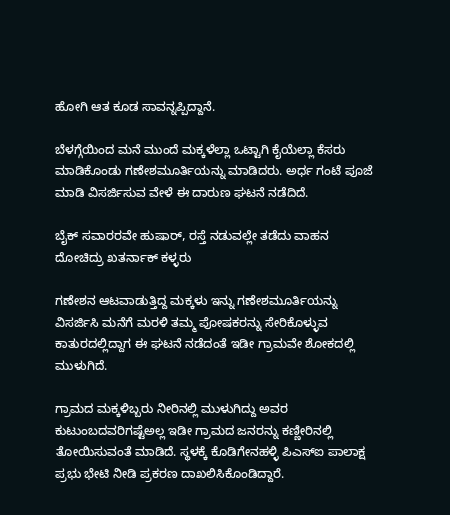ಹೋಗಿ ಆತ ಕೂಡ ಸಾವನ್ನಪ್ಪಿದ್ದಾನೆ.

ಬೆಳಗ್ಗೆಯಿಂದ ಮನೆ ಮುಂದೆ ಮಕ್ಕಳೆಲ್ಲಾ ಒಟ್ಟಾಗಿ ಕೈಯೆಲ್ಲಾ ಕೆಸರು ಮಾಡಿಕೊಂಡು ಗಣೇಶಮೂರ್ತಿಯನ್ನು ಮಾಡಿದರು. ಅರ್ಧ ಗಂಟೆ ಪೂಜೆ ಮಾಡಿ ವಿಸರ್ಜಿಸುವ ವೇಳೆ ಈ ದಾರುಣ ಘಟನೆ ನಡೆದಿದೆ.

ಬೈಕ್ ಸವಾರರವೇ ಹುಷಾರ್, ರಸ್ತೆ ನಡುವಲ್ಲೇ ತಡೆದು ವಾಹನ ದೋಚಿದ್ರು ಖತರ್ನಾಕ್ ಕಳ್ಳರು

ಗಣೇಶನ ಆಟವಾಡುತ್ತಿದ್ದ ಮಕ್ಕಳು ಇನ್ನು ಗಣೇಶಮೂರ್ತಿಯನ್ನು ವಿಸರ್ಜಿಸಿ ಮನೆಗೆ ಮರಳಿ ತಮ್ಮ ಪೋಷಕರನ್ನು ಸೇರಿಕೊಳ್ಳುವ ಕಾತುರದಲ್ಲಿದ್ದಾಗ ಈ ಘಟನೆ ನಡೆದಂತೆ ಇಡೀ ಗ್ರಾಮವೇ ಶೋಕದಲ್ಲಿ ಮುಳುಗಿದೆ.

ಗ್ರಾಮದ ಮಕ್ಕಳಿಬ್ಬರು ನೀರಿನಲ್ಲಿ ಮುಳುಗಿದ್ದು ಅವರ ಕುಟುಂಬದವರಿಗಷ್ಟೆಅಲ್ಲ ಇಡೀ ಗ್ರಾಮದ ಜನರನ್ನು ಕಣ್ಣೀರಿನಲ್ಲಿ ತೋಯಿಸುವಂತೆ ಮಾಡಿದೆ. ಸ್ಥಳಕ್ಕೆ ಕೊಡಿಗೇನಹಳ್ಳಿ ಪಿಎಸ್‌ಐ ಪಾಲಾಕ್ಷ ಪ್ರಭು ಭೇಟಿ ನೀಡಿ ಪ್ರಕರಣ ದಾಖಲಿಸಿಕೊಂಡಿದ್ದಾರೆ.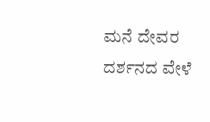ಮನೆ ದೇವರ ದರ್ಶನದ ವೇಳೆ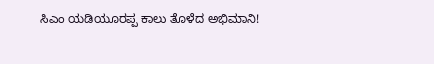ಸಿಎಂ ಯಡಿಯೂರಪ್ಪ ಕಾಲು ತೊಳೆದ ಅಭಿಮಾನಿ!